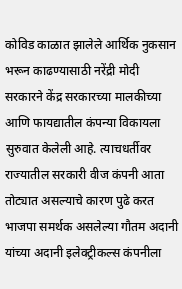कोविड काळात झालेले आर्थिक नुकसान भरून काढण्यासाठी नरेंद्री मोदी सरकारने केंद्र सरकारच्या मालकीच्या आणि फायद्यातील कंपन्या विकायला सुरुवात केलेली आहे. त्याचधर्तीवर राज्यातील सरकारी वीज कंपनी आता तोट्यात असल्याचे कारण पुढे करत भाजपा समर्थक असलेल्या गौतम अदानी यांच्या अदानी इलेक्ट्रीकल्स कंपनीला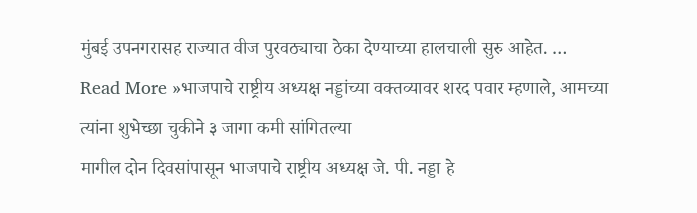मुंबई उपनगरासह राज्यात वीज पुरवठ्याचा ठेका देण्याच्या हालचाली सुरु आहेत. …
Read More »भाजपाचे राष्ट्रीय अध्यक्ष नड्डांच्या वक्तव्यावर शरद पवार म्हणाले, आमच्या त्यांना शुभेच्छा चुकीने ३ जागा कमी सांगितल्या
मागील दोन दिवसांपासून भाजपाचे राष्ट्रीय अध्यक्ष जे. पी. नड्डा हे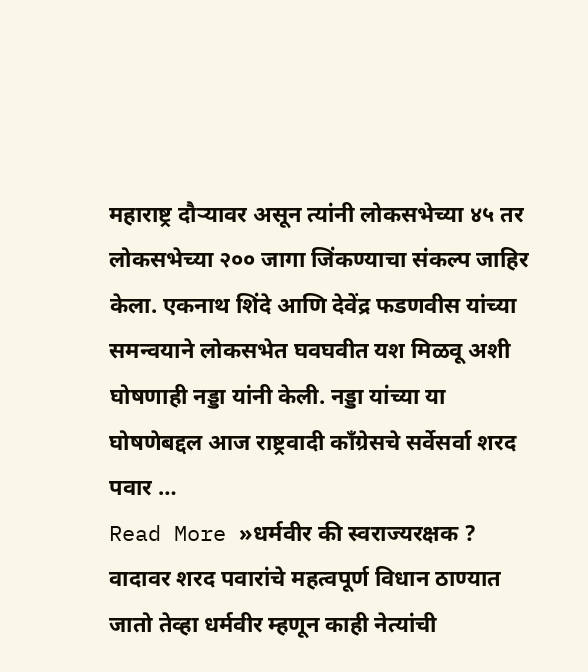महाराष्ट्र दौऱ्यावर असून त्यांनी लोकसभेच्या ४५ तर लोकसभेच्या २०० जागा जिंकण्याचा संकल्प जाहिर केला. एकनाथ शिंदे आणि देवेंद्र फडणवीस यांच्या समन्वयाने लोकसभेत घवघवीत यश मिळवू अशी घोषणाही नड्डा यांनी केली. नड्डा यांच्या या घोषणेबद्दल आज राष्ट्रवादी काँग्रेसचे सर्वेसर्वा शरद पवार …
Read More »धर्मवीर की स्वराज्यरक्षक ? वादावर शरद पवारांचे महत्वपूर्ण विधान ठाण्यात जातो तेव्हा धर्मवीर म्हणून काही नेत्यांची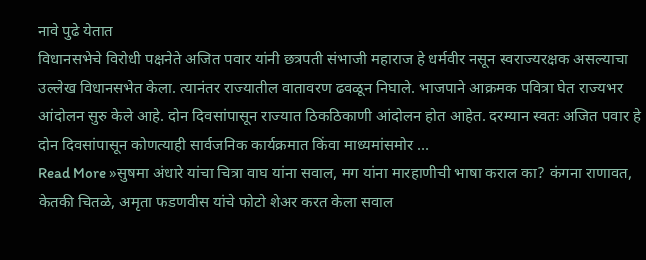नावे पुढे येतात
विधानसभेचे विरोधी पक्षनेते अजित पवार यांनी छत्रपती संभाजी महाराज हे धर्मवीर नसून स्वराज्यरक्षक असल्याचा उल्लेख विधानसभेत केला. त्यानंतर राज्यातील वातावरण ढवळून निघाले. भाजपाने आक्रमक पवित्रा घेत राज्यभर आंदोलन सुरु केले आहे. दोन दिवसांपासून राज्यात ठिकठिकाणी आंदोलन होत आहेत. दरम्यान स्वतः अजित पवार हे दोन दिवसांपासून कोणत्याही सार्वजनिक कार्यक्रमात किंवा माध्यमांसमोर …
Read More »सुषमा अंधारे यांचा चित्रा वाघ यांना सवाल, मग यांना मारहाणीची भाषा कराल का? कंगना राणावत, केतकी चितळे, अमृता फडणवीस यांचे फोटो शेअर करत केला सवाल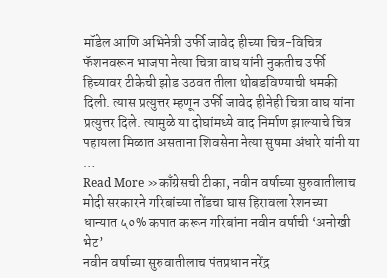मॉडेल आणि अभिनेत्री उर्फी जावेद हीच्या चित्र-विचित्र फॅशनवरून भाजपा नेत्या चित्रा वाघ यांनी नुकतीच उर्फी हिच्यावर टीकेची झोड उठवत तीला थोबडविण्याची धमकी दिली. त्यास प्रत्युत्तर म्हणून उर्फी जावेद हीनेही चित्रा वाघ यांना प्रत्युत्तर दिले. त्यामुळे या दोघांमध्ये वाद निर्माण झाल्याचे चित्र पहायला मिळात असताना शिवसेना नेत्या सुषमा अंधारे यांनी या …
Read More »काँग्रेसची टीका, नवीन वर्षाच्या सुरुवातीलाच मोदी सरकारने गरिबांच्या तोंडचा घास हिरावला रेशनच्या धान्यात ५०% कपात करून गरिबांना नवीन वर्षाची ‘अनोखी भेट’
नवीन वर्षाच्या सुरुवातीलाच पंतप्रधान नरेंद्र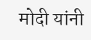मोदी यांनी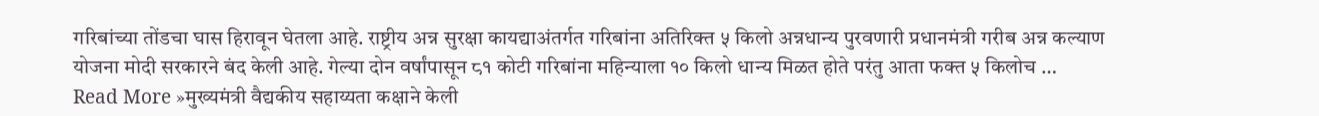गरिबांच्या तोंडचा घास हिरावून घेतला आहे. राष्ट्रीय अन्न सुरक्षा कायद्याअंतर्गत गरिबांना अतिरिक्त ५ किलो अन्नधान्य पुरवणारी प्रधानमंत्री गरीब अन्न कल्याण योजना मोदी सरकारने बंद केली आहे. गेल्या दोन वर्षांपासून ८१ कोटी गरिबांना महिन्याला १० किलो धान्य मिळत होते परंतु आता फक्त ५ किलोच …
Read More »मुख्यमंत्री वैद्यकीय सहाय्यता कक्षाने केली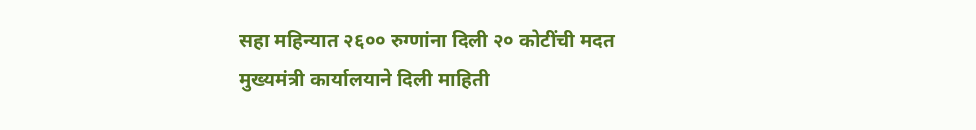सहा महिन्यात २६०० रुग्णांना दिली २० कोटींची मदत मुख्यमंत्री कार्यालयाने दिली माहिती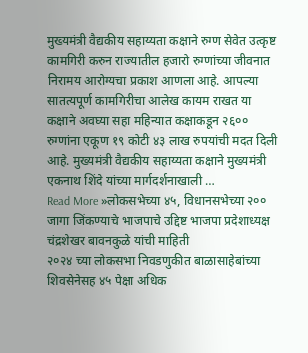मुख्यमंत्री वैद्यकीय सहाय्यता कक्षाने रुग्ण सेवेत उत्कृष्ट कामगिरी करुन राज्यातील हजारो रुग्णांच्या जीवनात निरामय आरोग्यचा प्रकाश आणला आहे. आपल्या सातत्यपूर्ण कामगिरीचा आलेख कायम राखत या कक्षाने अवघ्या सहा महिन्यात कक्षाकडून २६०० रुग्णांना एकूण १९ कोटी ४३ लाख रुपयांची मदत दिली आहे. मुख्यमंत्री वैद्यकीय सहाय्यता कक्षाने मुख्यमंत्री एकनाथ शिंदे यांच्या मार्गदर्शनाखाली …
Read More »लोकसभेच्या ४५, विधानसभेच्या २०० जागा जिंकण्याचे भाजपाचे उद्दिष्ट भाजपा प्रदेशाध्यक्ष चंद्रशेखर बावनकुळे यांची माहिती
२०२४ च्या लोकसभा निवडणुकीत बाळासाहेबांच्या शिवसेनेसह ४५ पेक्षा अधिक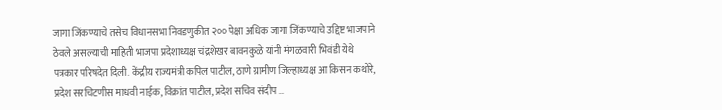जागा जिंकण्याचे तसेच विधानसभा निवडणुकीत २०० पेक्षा अधिक जागा जिंकण्याचे उद्दिष्ट भाजपाने ठेवले असल्याची माहिती भाजपा प्रदेशाध्यक्ष चंद्रशेखर बावनकुळे यांनी मंगळवारी भिवंडी येथे पत्रकार परिषदेत दिली. केंद्रीय राज्यमंत्री कपिल पाटील, ठाणे ग्रामीण जिल्हाध्यक्ष आ किसन कथोरे, प्रदेश सरचिटणीस माधवी नाईक, विक्रांत पाटील, प्रदेश सचिव संदीप …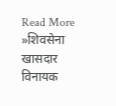Read More »शिवसेना खासदार विनायक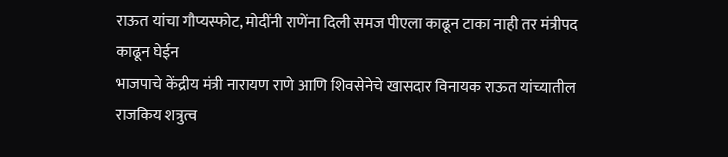राऊत यांचा गौप्यस्फोट, मोदींनी राणेंना दिली समज पीएला काढून टाका नाही तर मंत्रीपद काढून घेईन
भाजपाचे केंद्रीय मंत्री नारायण राणे आणि शिवसेनेचे खासदार विनायक राऊत यांच्यातील राजकिय शत्रुत्व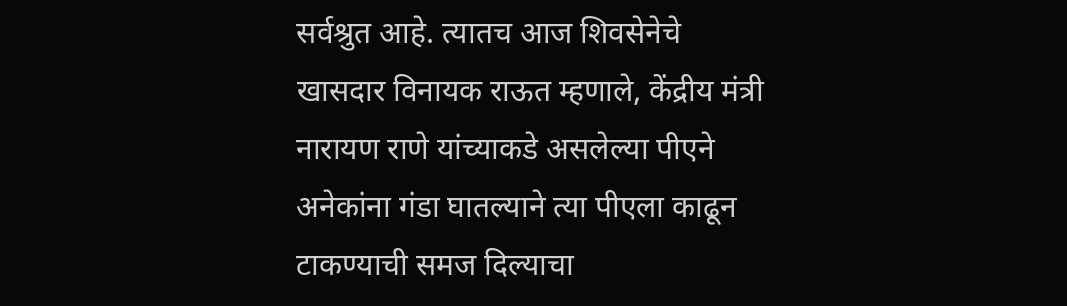सर्वश्रुत आहे. त्यातच आज शिवसेनेचे खासदार विनायक राऊत म्हणाले, केंद्रीय मंत्री नारायण राणे यांच्याकडे असलेल्या पीएने अनेकांना गंडा घातल्याने त्या पीएला काढून टाकण्याची समज दिल्याचा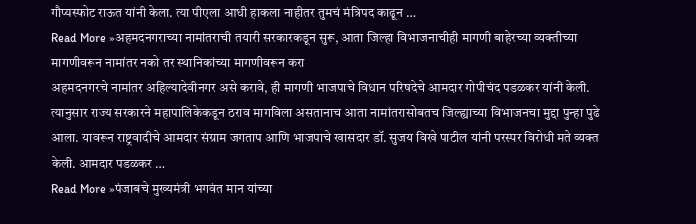गौप्यस्फोट राऊत यांनी केला. त्या पीएला आधी हाकला नाहीतर तुमचं मंत्रिपद काढून …
Read More »अहमदनगराच्या नामांतराची तयारी सरकारकडून सुरू, आता जिल्हा विभाजनाचीही मागणी बाहेरच्या व्यक्तीच्या मागणीवरून नामांतर नको तर स्थानिकांच्या मागणीवरून करा
अहमदनगरचे नामांतर अहिल्यादेवीनगर असे करावे, ही मागणी भाजपाचे विधान परिषदेचे आमदार गोपीचंद पडळकर यांनी केली. त्यानुसार राज्य सरकारने महापालिकेकडून ठराव मागविला असतानाच आता नामांतरासोबतच जिल्ह्याच्या विभाजनचा मुद्दा पुन्हा पुढे आला. यावरून राष्ट्रवादीचे आमदार संग्राम जगताप आणि भाजपाचे खासदार डॉ. सुजय विखे पाटील यांनी परस्पर विरोधी मते व्यक्त केली. आमदार पडळकर …
Read More »पंजाबचे मुख्यमंत्री भगवंत मान यांच्या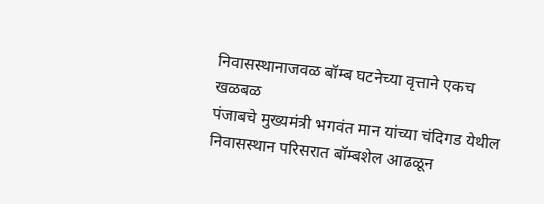निवासस्थानाजवळ बॉम्ब घटनेच्या वृत्ताने एकच खळबळ
पंजाबचे मुख्यमंत्री भगवंत मान यांच्या चंदिगड येथील निवासस्थान परिसरात बॉम्बशेल आढळून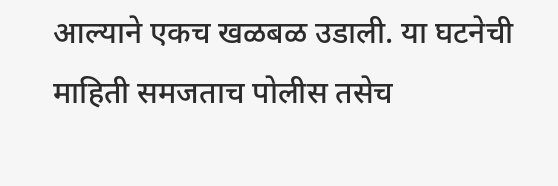आल्याने एकच खळबळ उडाली. या घटनेची माहिती समजताच पोलीस तसेच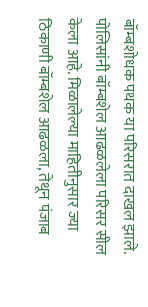बॉम्बशोधक पथक या परिसरात दाखल झाले. पोलिसांनी बॉम्बशेल आढळलेला परिसर सील केला आहे. मिळालेल्या माहितीनुसार ज्या ठिकाणी बॉम्बशेल आढळला, तेथून पंजाब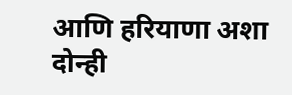आणि हरियाणा अशा दोन्ही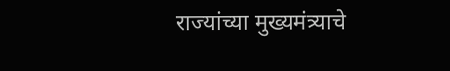राज्यांच्या मुख्यमंत्र्याचे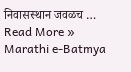निवासस्थान जवळच …
Read More »
Marathi e-Batmya